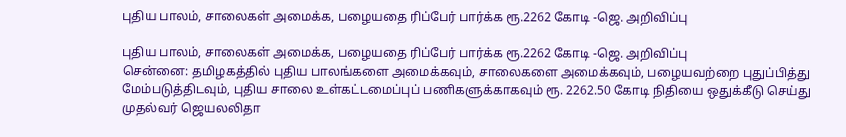புதிய பாலம், சாலைகள் அமைக்க, பழையதை ரிப்பேர் பார்க்க ரூ.2262 கோடி -ஜெ. அறிவிப்பு

புதிய பாலம், சாலைகள் அமைக்க, பழையதை ரிப்பேர் பார்க்க ரூ.2262 கோடி -ஜெ. அறிவிப்பு
சென்னை: தமிழகத்தில் புதிய பாலங்களை அமைக்கவும், சாலைகளை அமைக்கவும், பழையவற்றை புதுப்பித்து மேம்படுத்திடவும், புதிய சாலை உள்கட்டமைப்புப் பணிகளுக்காகவும் ரூ. 2262.50 கோடி நிதியை ஒதுக்கீடு செய்து முதல்வர் ஜெயலலிதா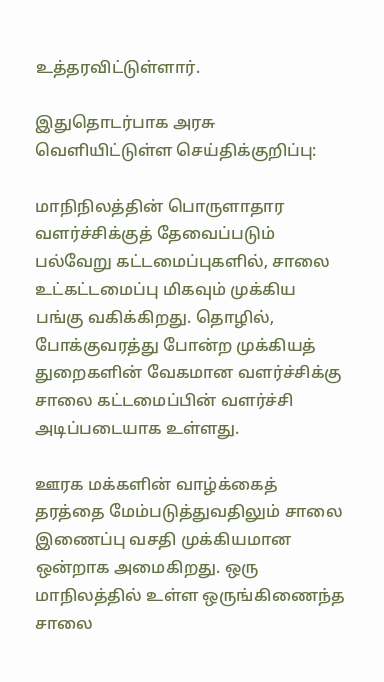உத்தரவிட்டுள்ளார்.

இதுதொடர்பாக அரசு வெளியிட்டுள்ள செய்திக்குறிப்பு:

மாநிநிலத்தின் பொருளாதார வளர்ச்சிக்குத் தேவைப்படும் பல்வேறு கட்டமைப்புகளில், சாலை உட்கட்டமைப்பு மிகவும் முக்கிய பங்கு வகிக்கிறது. தொழில், போக்குவரத்து போன்ற முக்கியத் துறைகளின் வேகமான வளர்ச்சிக்கு சாலை கட்டமைப்பின் வளர்ச்சி அடிப்படையாக உள்ளது.

ஊரக மக்களின் வாழ்க்கைத் தரத்தை மேம்படுத்துவதிலும் சாலை இணைப்பு வசதி முக்கியமான ஒன்றாக அமைகிறது. ஒரு மாநிலத்தில் உள்ள ஒருங்கிணைந்த சாலை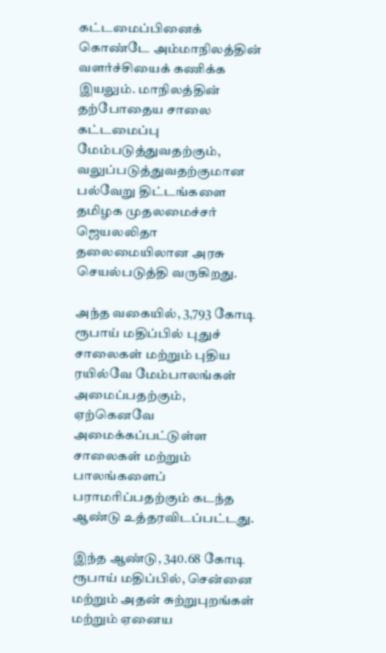கட்டமைப்பினைக் கொண்டே அம்மாநிலத்தின் வளர்ச்சியைக் கணிக்க இயலும். மாநிலத்தின் தற்போதைய சாலை கட்டமைப்பு மேம்படுத்துவதற்கும், வலுப்படுத்துவதற்குமான பல்வேறு திட்டங்களை தமிழக முதலமைச்சர் ஜெயலலிதா தலைமையிலான அரசு செயல்படுத்தி வருகிறது.

அந்த வகையில், 3,793 கோடி ரூபாய் மதிப்பில் புதுச் சாலைகள் மற்றும் புதிய ரயில்வே மேம்பாலங்கள் அமைப்பதற்கும், ஏற்கெனவே அமைக்கப்பட்டுள்ள சாலைகள் மற்றும் பாலங்களைப் பராமரிப்பதற்கும் கடந்த ஆண்டு உத்தரவிடப்பட்டது.

இந்த ஆண்டு, 340.68 கோடி ரூபாய் மதிப்பில், சென்னை மற்றும் அதன் சுற்றுபுறங்கள் மற்றும் ஏனைய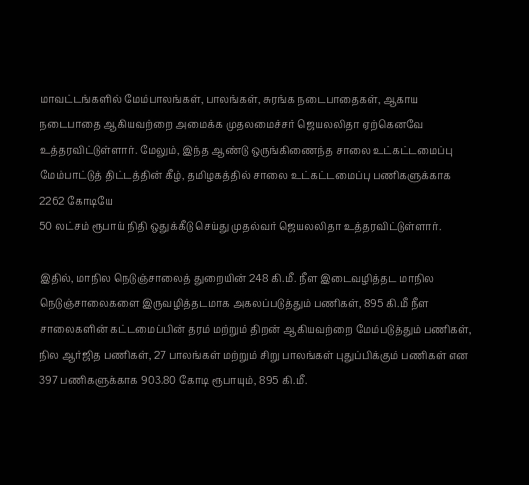மாவட்டங்களில் மேம்பாலங்கள், பாலங்கள், சுரங்க நடைபாதைகள், ஆகாய நடைபாதை ஆகியவற்றை அமைக்க முதலமைச்சர் ஜெயலலிதா ஏற்கெனவே உத்தரவிட்டுள்ளார். மேலும், இந்த ஆண்டு ஒருங்கிணைந்த சாலை உட்கட்டமைப்பு மேம்பாட்டுத் திட்டத்தின் கீழ், தமிழகத்தில் சாலை உட்கட்டமைப்பு பணிகளுக்காக 2262 கோடியே
50 லட்சம் ரூபாய் நிதி ஒதுக்கீடு செய்து முதல்வர் ஜெயலலிதா உத்தரவிட்டுள்ளார்.

இதில், மாநில நெடுஞ்சாலைத் துறையின் 248 கி.மீ. நீள இடைவழித்தட மாநில நெடுஞ்சாலைகளை இருவழித்தடமாக அகலப்படுத்தும் பணிகள், 895 கி.மீ நீள சாலைகளின் கட்டமைப்பின் தரம் மற்றும் திறன் ஆகியவற்றை மேம்படுத்தும் பணிகள், நில ஆர்ஜித பணிகள், 27 பாலங்கள் மற்றும் சிறு பாலங்கள் புதுப்பிக்கும் பணிகள் என 397 பணிகளுக்காக 903.80 கோடி ரூபாயும், 895 கி.மீ.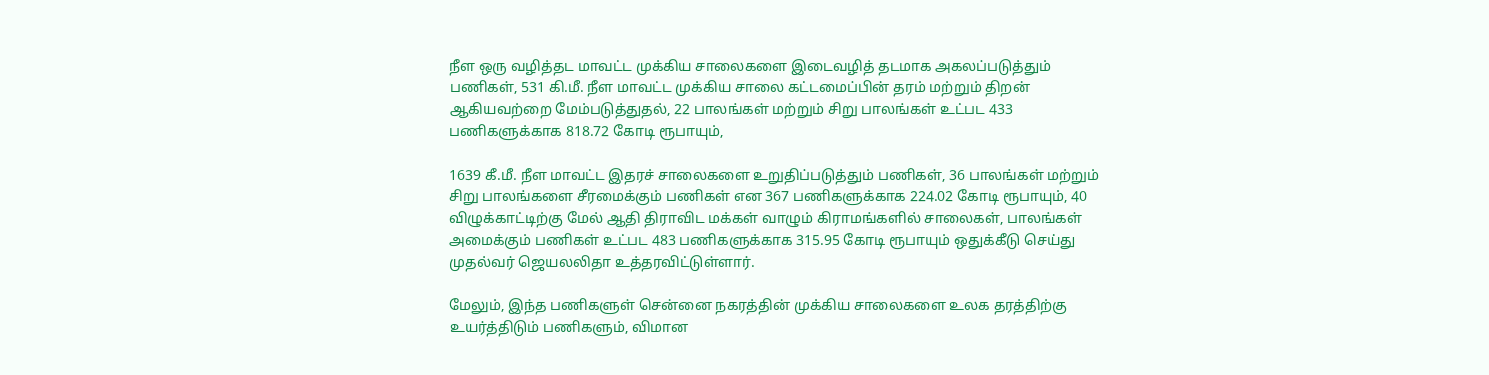நீள ஒரு வழித்தட மாவட்ட முக்கிய சாலைகளை இடைவழித் தடமாக அகலப்படுத்தும் பணிகள், 531 கி.மீ. நீள மாவட்ட முக்கிய சாலை கட்டமைப்பின் தரம் மற்றும் திறன் ஆகியவற்றை மேம்படுத்துதல், 22 பாலங்கள் மற்றும் சிறு பாலங்கள் உட்பட 433 பணிகளுக்காக 818.72 கோடி ரூபாயும்,

1639 கீ.மீ. நீள மாவட்ட இதரச் சாலைகளை உறுதிப்படுத்தும் பணிகள், 36 பாலங்கள் மற்றும் சிறு பாலங்களை சீரமைக்கும் பணிகள் என 367 பணிகளுக்காக 224.02 கோடி ரூபாயும், 40 விழுக்காட்டிற்கு மேல் ஆதி திராவிட மக்கள் வாழும் கிராமங்களில் சாலைகள், பாலங்கள் அமைக்கும் பணிகள் உட்பட 483 பணிகளுக்காக 315.95 கோடி ரூபாயும் ஒதுக்கீடு செய்து முதல்வர் ஜெயலலிதா உத்தரவிட்டுள்ளார்.

மேலும், இந்த பணிகளுள் சென்னை நகரத்தின் முக்கிய சாலைகளை உலக தரத்திற்கு உயர்த்திடும் பணிகளும், விமான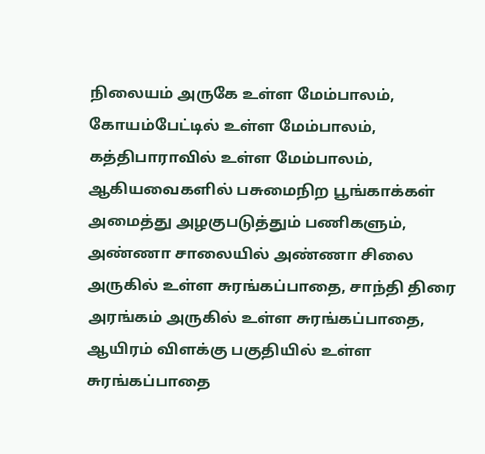நிலையம் அருகே உள்ள மேம்பாலம், கோயம்பேட்டில் உள்ள மேம்பாலம், கத்திபாராவில் உள்ள மேம்பாலம், ஆகியவைகளில் பசுமைநிற பூங்காக்கள் அமைத்து அழகுபடுத்தும் பணிகளும், அண்ணா சாலையில் அண்ணா சிலை அருகில் உள்ள சுரங்கப்பாதை, சாந்தி திரை அரங்கம் அருகில் உள்ள சுரங்கப்பாதை, ஆயிரம் விளக்கு பகுதியில் உள்ள சுரங்கப்பாதை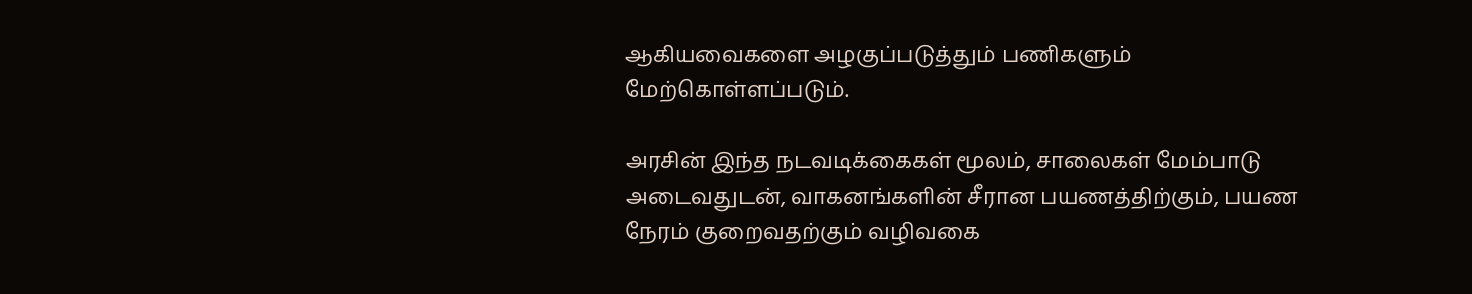ஆகியவைகளை அழகுப்படுத்தும் பணிகளும் மேற்கொள்ளப்படும்.

அரசின் இந்த நடவடிக்கைகள் மூலம், சாலைகள் மேம்பாடு அடைவதுடன், வாகனங்களின் சீரான பயணத்திற்கும், பயண நேரம் குறைவதற்கும் வழிவகை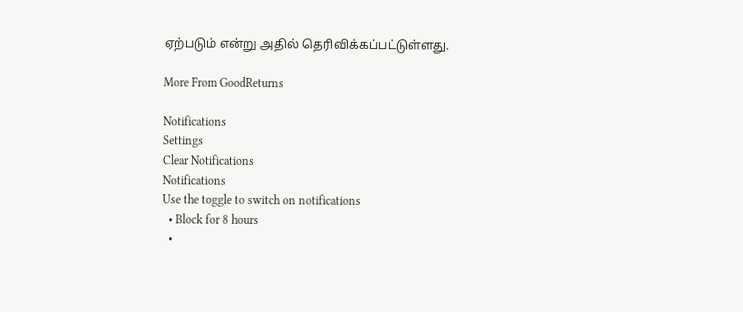ஏற்படும் என்று அதில் தெரிவிக்கப்பட்டுள்ளது.

More From GoodReturns

Notifications
Settings
Clear Notifications
Notifications
Use the toggle to switch on notifications
  • Block for 8 hours
  •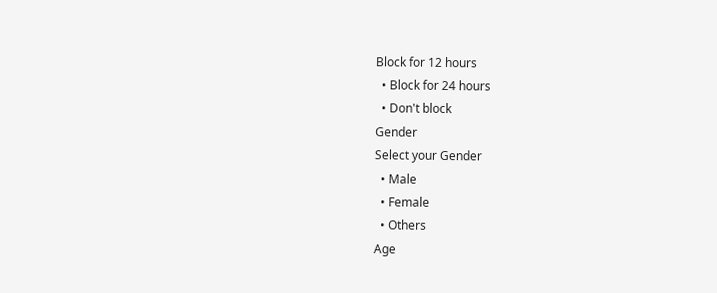Block for 12 hours
  • Block for 24 hours
  • Don't block
Gender
Select your Gender
  • Male
  • Female
  • Others
Age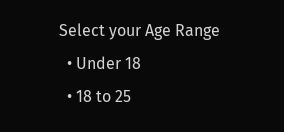Select your Age Range
  • Under 18
  • 18 to 25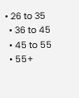• 26 to 35
  • 36 to 45
  • 45 to 55
  • 55+